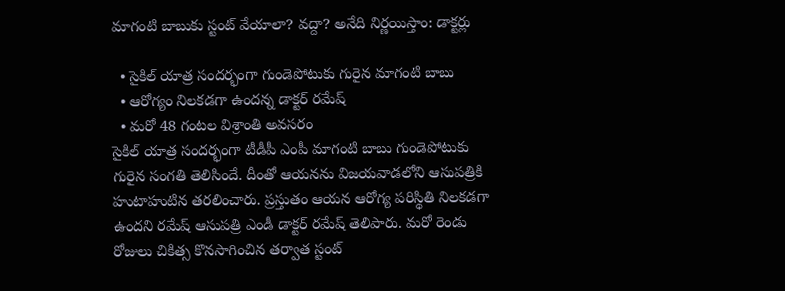మాగంటి బాబుకు స్టంట్ వేయాలా? వద్దా? అనేది నిర్ణయిస్తాం: డాక్టర్లు

  • సైకిల్ యాత్ర సందర్భంగా గుండెపోటుకు గురైన మాగంటి బాబు
  • ఆరోగ్యం నిలకడగా ఉందన్న డాక్టర్ రమేష్
  • మరో 48 గంటల విశ్రాంతి అవసరం
సైకిల్ యాత్ర సందర్భంగా టీడీపీ ఎంపీ మాగంటి బాబు గుండెపోటుకు గురైన సంగతి తెలిసిందే. దీంతో ఆయనను విజయవాడలోని ఆసుపత్రికి హుటాహుటిన తరలించారు. ప్రస్తుతం ఆయన ఆరోగ్య పరిస్థితి నిలకడగా ఉందని రమేష్ ఆసుపత్రి ఎండీ డాక్టర్ రమేష్ తెలిపారు. మరో రెండు రోజులు చికిత్స కొనసాగించిన తర్వాత స్టంట్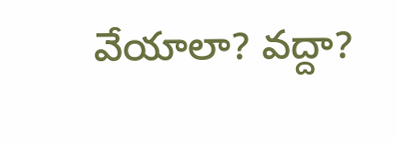వేయాలా? వద్దా?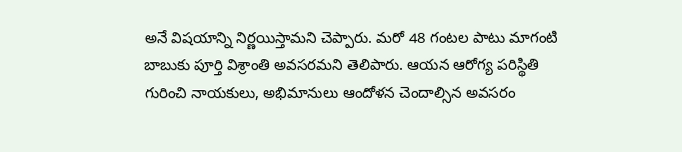అనే విషయాన్ని నిర్ణయిస్తామని చెప్పారు. మరో 48 గంటల పాటు మాగంటి బాబుకు పూర్తి విశ్రాంతి అవసరమని తెలిపారు. ఆయన ఆరోగ్య పరిస్థితి గురించి నాయకులు, అభిమానులు ఆందోళన చెందాల్సిన అవసరం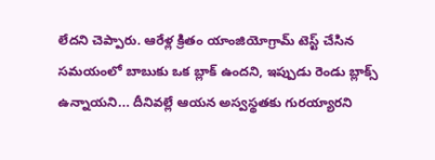లేదని చెప్పారు. ఆరేళ్ల క్రితం యాంజియోగ్రామ్ టెస్ట్ చేసిన సమయంలో బాబుకు ఒక బ్లాక్ ఉందని, ఇప్పుడు రెండు బ్లాక్స్ ఉన్నాయని... దీనివల్లే ఆయన అస్వస్థతకు గురయ్యారని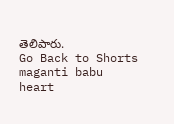తెలిపారు.
Go Back to Shorts
maganti babu
heart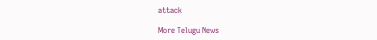attack

More Telugu News